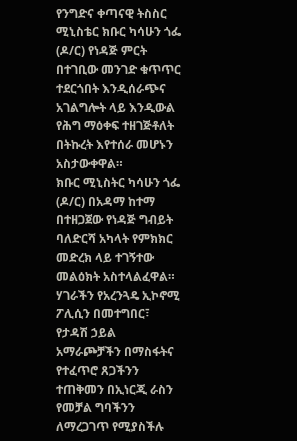የንግድና ቀጣናዊ ትስስር ሚኒስቴር ክቡር ካሳሁን ጎፌ (ዶ/ር) የነዳጅ ምርት በተገቢው መንገድ ቁጥጥር ተደርጎበት እንዲሰራጭና አገልግሎት ላይ እንዲውል የሕግ ማዕቀፍ ተዘገጅቶለት በትኩረት እየተሰራ መሆኑን አስታውቀዋል።
ክቡር ሚኒስትር ካሳሁን ጎፌ (ዶ/ር) በአዳማ ከተማ በተዘጋጀው የነዳጅ ግብይት ባለድርሻ አካላት የምክክር መድረክ ላይ ተገኝተው መልዕክት አስተላልፈዋል።
ሃገራችን የአረንጓዴ ኢኮኖሚ ፖሊሲን በመተግበር፣ የታዳሽ ኃይል አማራጮቻችን በማስፋትና የተፈጥሮ ጸጋችንን ተጠቅመን በኢነርጂ ራስን የመቻል ግባችንን ለማረጋገጥ የሚያስችሉ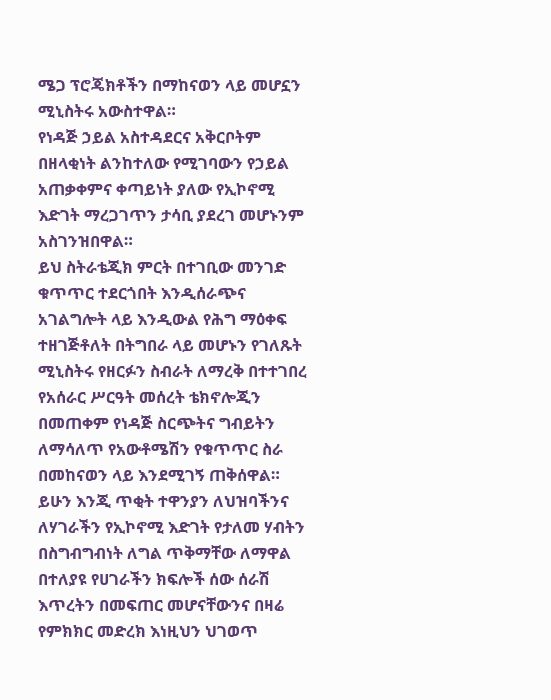ሜጋ ፕሮጄክቶችን በማከናወን ላይ መሆኗን ሚኒስትሩ አውስተዋል።
የነዳጅ ኃይል አስተዳደርና አቅርቦትም በዘላቂነት ልንከተለው የሚገባውን የኃይል አጠቃቀምና ቀጣይነት ያለው የኢኮኖሚ እድገት ማረጋገጥን ታሳቢ ያደረገ መሆኑንም አስገንዝበዋል።
ይህ ስትራቴጂክ ምርት በተገቢው መንገድ ቁጥጥር ተደርጎበት እንዲሰራጭና አገልግሎት ላይ እንዲውል የሕግ ማዕቀፍ ተዘገጅቶለት በትግበራ ላይ መሆኑን የገለጹት ሚኒስትሩ የዘርፉን ስብራት ለማረቅ በተተገበረ የአሰራር ሥርዓት መሰረት ቴክኖሎጂን በመጠቀም የነዳጅ ስርጭትና ግብይትን ለማሳለጥ የአውቶሜሽን የቁጥጥር ስራ በመከናወን ላይ እንደሚገኝ ጠቅሰዋል።
ይሁን እንጂ ጥቂት ተዋንያን ለህዝባችንና ለሃገራችን የኢኮኖሚ እድገት የታለመ ሃብትን በስግብግብነት ለግል ጥቅማቸው ለማዋል በተለያዩ የሀገራችን ክፍሎች ሰው ሰራሽ እጥረትን በመፍጠር መሆናቸውንና በዛሬ የምክክር መድረክ እነዚህን ህገወጥ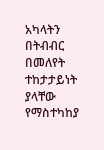አካላትን በትብብር በመለየት ተከታታይነት ያላቸው የማስተካከያ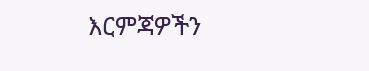እርምጃዎችን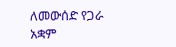ለመውሰድ የጋራ አቋም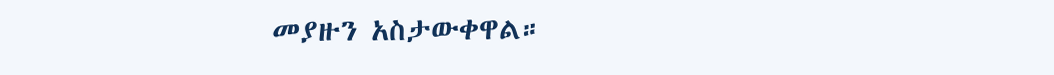መያዙን አስታውቀዋል።